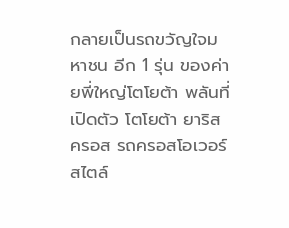กลายเป็นรถขวัญใจมหาชน อีก 1 รุ่น ของค่ายพี่ใหญ่โตโยต้า พลันที่เปิดตัว โตโยต้า ยาริส ครอส รถครอสโอเวอร์ สไตล์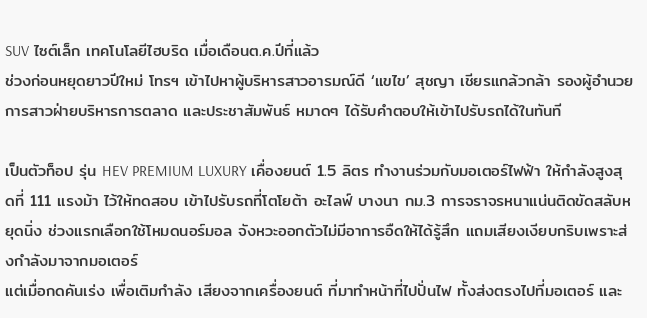SUV ไซต์เล็ก เทคโนโลยีไฮบริด เมื่อเดือนต.ค.ปีที่แล้ว
ช่วงก่อนหยุดยาวปีใหม่ โทรฯ เข้าไปหาผู้บริหารสาวอารมณ์ดี ‘แขไข’ สุชญา เชียรแกล้วกล้า รองผู้อำนวยการสาวฝ่ายบริหารการตลาด และประชาสัมพันธ์ หมาดๆ ได้รับคำตอบให้เข้าไปรับรถได้ในทันที

เป็นตัวท็อป รุ่น HEV PREMIUM LUXURY เคื่องยนต์ 1.5 ลิตร ทำงานร่วมกับมอเตอร์ไฟฟ้า ให้กำลังสูงสุดที่ 111 แรงม้า ไว้ให้ทดสอบ เข้าไปรับรถที่โตโยต้า อะไลฟ์ บางนา กม.3 การจราจรหนาแน่นติดขัดสลับหยุดนิ่ง ช่วงแรกเลือกใช้โหมดนอร์มอล จังหวะออกตัวไม่มีอาการอืดให้ได้รู้สึก แถมเสียงเงียบกริบเพราะส่งกำลังมาจากมอเตอร์
แต่เมื่อกดคันเร่ง เพื่อเติมกำลัง เสียงจากเครื่องยนต์ ที่มาทำหน้าที่ไปปั่นไฟ ทั้งส่งตรงไปที่มอเตอร์ และ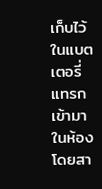เก็บไว้ในแบตเตอรี่ แทรกเข้ามาในห้องโดยสา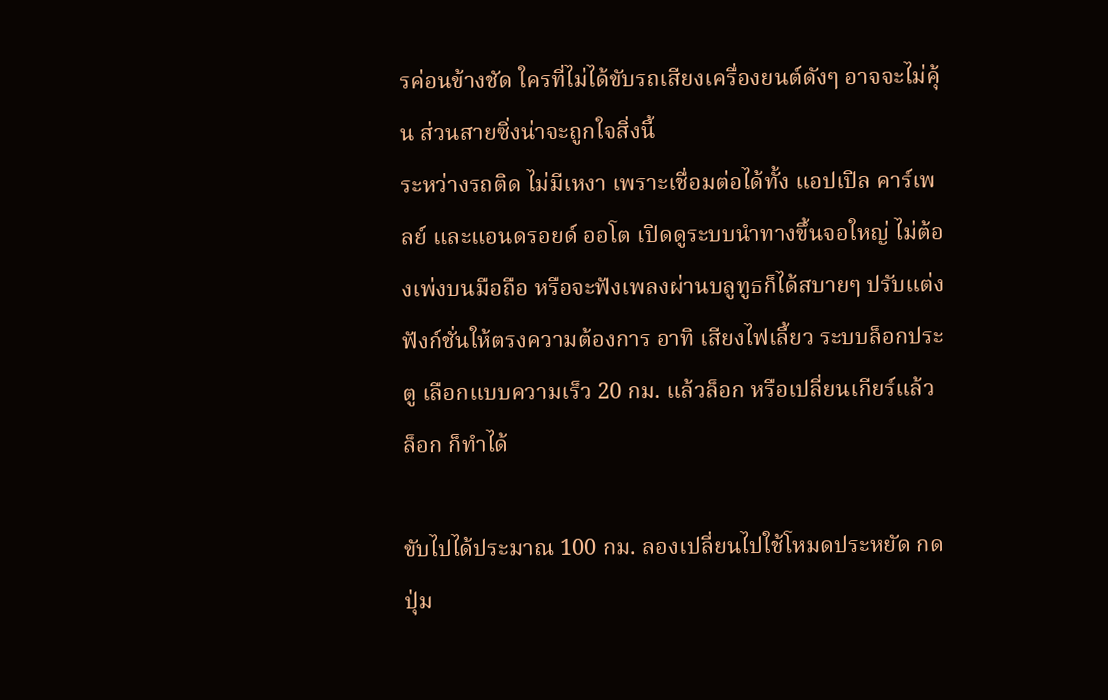รค่อนข้างชัด ใครที่ไม่ได้ขับรถเสียงเครื่องยนต์ดังๆ อาจจะไม่คุ้น ส่วนสายซิ่งน่าจะถูกใจสิ่งนี้
ระหว่างรถติด ไม่มีเหงา เพราะเชื่อมต่อได้ทั้ง แอปเปิล คาร์เพลย์ และแอนดรอยด์ ออโต เปิดดูระบบนำทางขึ้นจอใหญ่ ไม่ต้องเพ่งบนมือถือ หรือจะฟังเพลงผ่านบลูทูธก็ได้สบายๆ ปรับแต่งฟังก์ชั่นให้ตรงความต้องการ อาทิ เสียงไฟเลี้ยว ระบบล็อกประตู เลือกแบบความเร็ว 20 กม. แล้วล็อก หรือเปลี่ยนเกียร์แล้วล็อก ก็ทำได้

ขับไปได้ประมาณ 100 กม. ลองเปลี่ยนไปใช้โหมดประหยัด กดปุ่ม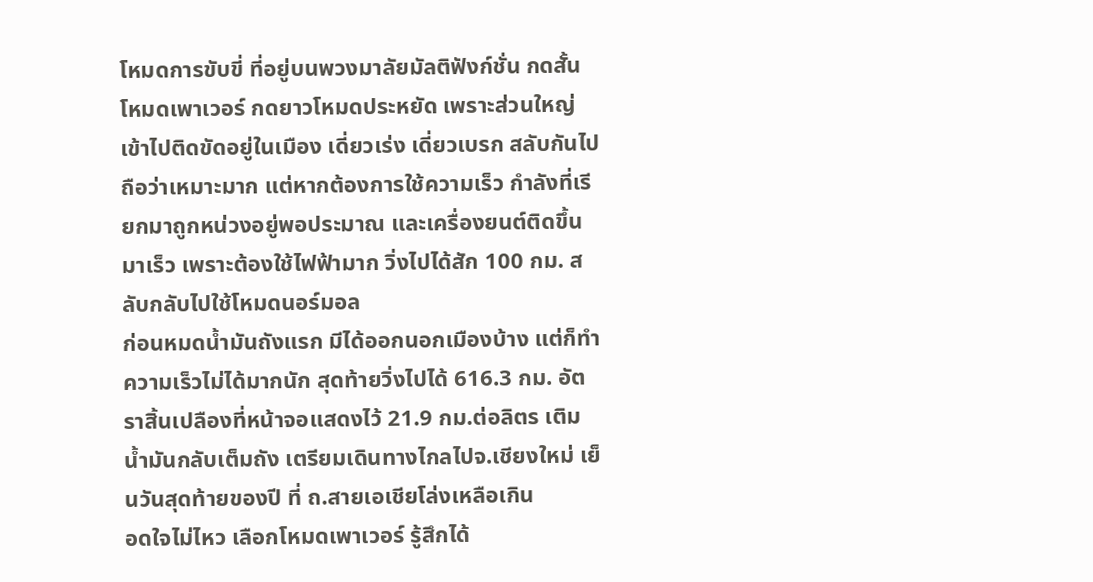โหมดการขับขี่ ที่อยู่บนพวงมาลัยมัลติฟังก์ชั่น กดสั้นโหมดเพาเวอร์ กดยาวโหมดประหยัด เพราะส่วนใหญ่เข้าไปติดขัดอยู่ในเมือง เดี่ยวเร่ง เดี่ยวเบรก สลับกันไป ถือว่าเหมาะมาก แต่หากต้องการใช้ความเร็ว กำลังที่เรียกมาถูกหน่วงอยู่พอประมาณ และเครื่องยนต์ติดขึ้นมาเร็ว เพราะต้องใช้ไฟฟ้ามาก วิ่งไปได้สัก 100 กม. สลับกลับไปใช้โหมดนอร์มอล
ก่อนหมดน้ำมันถังแรก มีได้ออกนอกเมืองบ้าง แต่ก็ทำความเร็วไม่ได้มากนัก สุดท้ายวิ่งไปได้ 616.3 กม. อัตราสิ้นเปลืองที่หน้าจอแสดงไว้ 21.9 กม.ต่อลิตร เติมน้ำมันกลับเต็มถัง เตรียมเดินทางไกลไปจ.เชียงใหม่ เย็นวันสุดท้ายของปี ที่ ถ.สายเอเชียโล่งเหลือเกิน
อดใจไม่ไหว เลือกโหมดเพาเวอร์ รู้สึกได้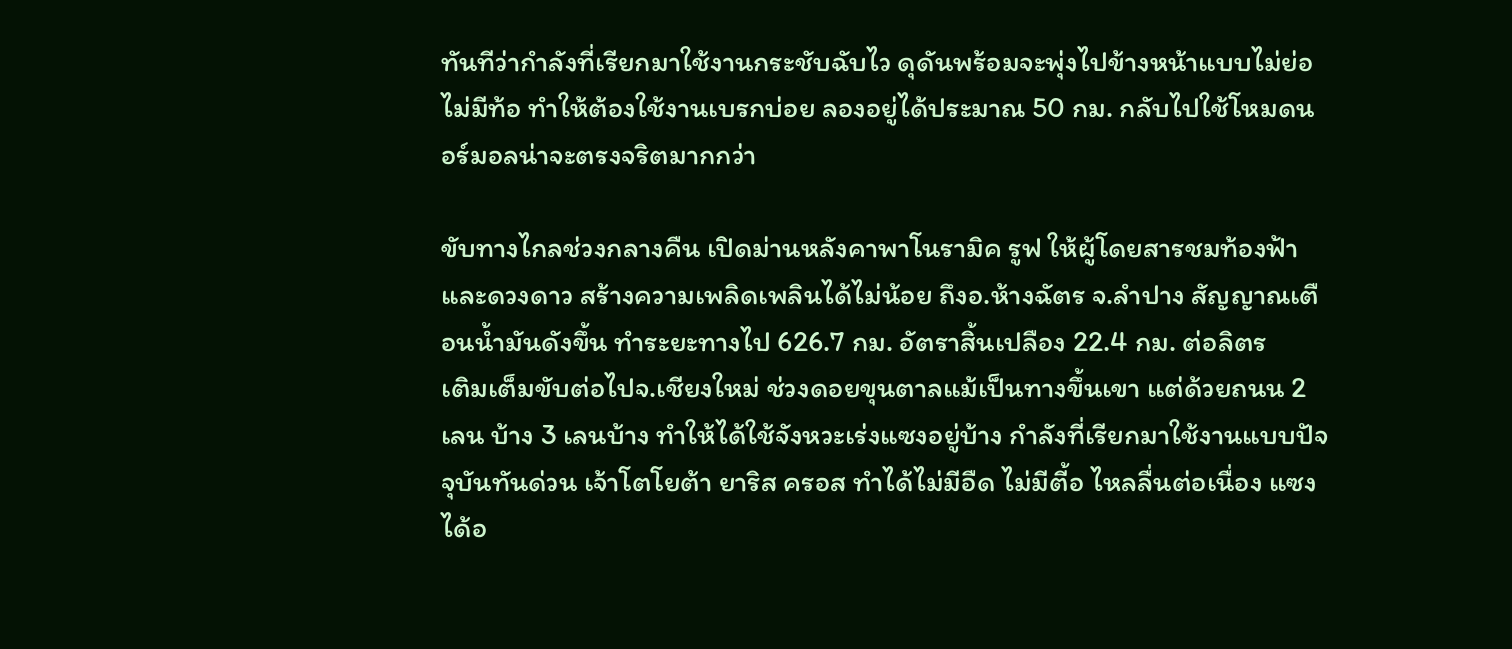ทันทีว่ากำลังที่เรียกมาใช้งานกระชับฉับไว ดุดันพร้อมจะพุ่งไปข้างหน้าแบบไม่ย่อ ไม่มีท้อ ทำให้ต้องใช้งานเบรกบ่อย ลองอยู่ได้ประมาณ 50 กม. กลับไปใช้โหมดนอร์มอลน่าจะตรงจริตมากกว่า

ขับทางไกลช่วงกลางคืน เปิดม่านหลังคาพาโนรามิค รูฟ ให้ผู้โดยสารชมท้องฟ้า และดวงดาว สร้างความเพลิดเพลินได้ไม่น้อย ถึงอ.ห้างฉัตร จ.ลำปาง สัญญาณเตือนน้ำมันดังขึ้น ทำระยะทางไป 626.7 กม. อัตราสิ้นเปลือง 22.4 กม. ต่อลิตร
เติมเต็มขับต่อไปจ.เชียงใหม่ ช่วงดอยขุนตาลแม้เป็นทางขึ้นเขา แต่ด้วยถนน 2 เลน บ้าง 3 เลนบ้าง ทำให้ได้ใช้จังหวะเร่งแซงอยู่บ้าง กำลังที่เรียกมาใช้งานแบบปัจจุบันทันด่วน เจ้าโตโยต้า ยาริส ครอส ทำได้ไม่มีอืด ไม่มีตี้อ ไหลลื่นต่อเนื่อง แซงได้อ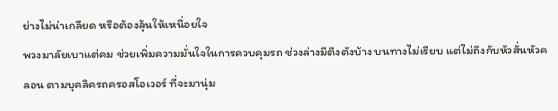ย่างไม่น่าเกลียด หรือต้องลุ้นให้เหนื่อยใจ
พวงมาลัยเบาแต่คม ช่วยเพิ่มความมั่นใจในการควบคุมรถ ช่วงล่างมีตึงตังบ้าง บนทางไม่เรียบ แต่ไม่ถึงกับหัวสั่นหัวคลอน ตามบุคลิครถครอสโอเวอร์ ที่จะมานุ่ม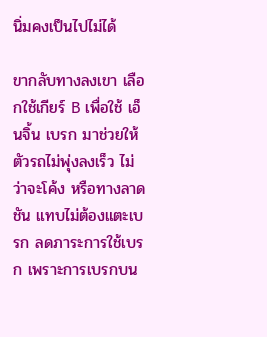นิ่มคงเป็นไปไม่ได้

ขากลับทางลงเขา เลือกใช้เกียร์ B เพื่อใช้ เอ็นจิ้น เบรก มาช่วยให้ตัวรถไม่พุ่งลงเร็ว ไม่ว่าจะโค้ง หรือทางลาดชัน แทบไม่ต้องแตะเบรก ลดภาระการใช้เบรก เพราะการเบรกบน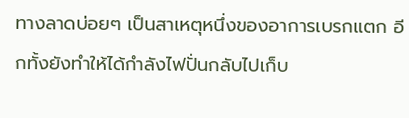ทางลาดบ่อยๆ เป็นสาเหตุหนึ่งของอาการเบรกแตก อีกทั้งยังทำให้ได้กำลังไฟปั่นกลับไปเก็บ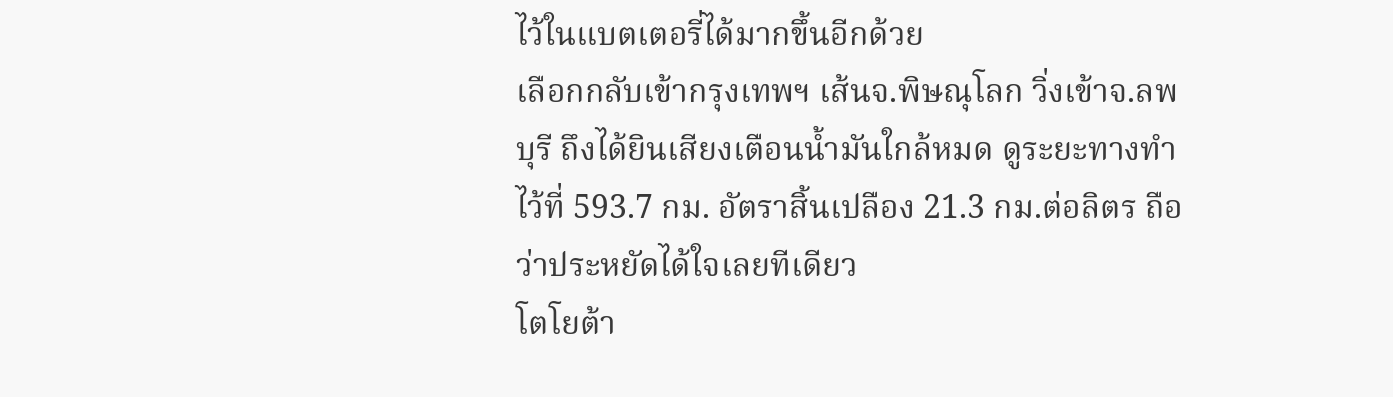ไว้ในแบตเตอรี่ได้มากขึ้นอีกด้วย
เลือกกลับเข้ากรุงเทพฯ เส้นจ.พิษณุโลก วิ่งเข้าจ.ลพบุรี ถึงได้ยินเสียงเตือนน้ำมันใกล้หมด ดูระยะทางทำไว้ที่ 593.7 กม. อัตราสิ้นเปลือง 21.3 กม.ต่อลิตร ถือว่าประหยัดได้ใจเลยทีเดียว
โตโยต้า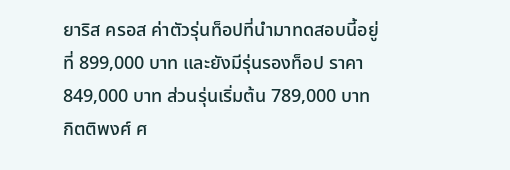ยาริส ครอส ค่าตัวรุ่นท็อปที่นำมาทดสอบนี้อยู่ที่ 899,000 บาท และยังมีรุ่นรองท็อป ราคา 849,000 บาท ส่วนรุ่นเริ่มต้น 789,000 บาท
กิตติพงศ์ ศ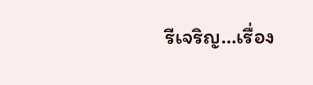รีเจริญ…เรื่อง